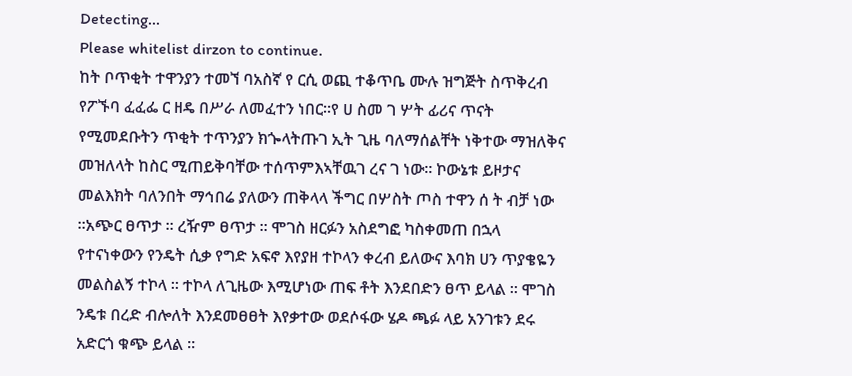Detecting...
Please whitelist dirzon to continue.
ከት ቦጥቂት ተዋንያን ተመኘ ባአስኛ የ ርሲ ወጪ ተቆጥቤ ሙሉ ዝግጅት ስጥቅረብ የፖኙባ ፈፈፌ ር ዘዴ በሥራ ለመፈተን ነበር።የ ሀ ስመ ገ ሦት ፊሪና ጥናት የሚመደቡትን ጥቂት ተጥንያን ክጐላትጡገ ኢት ጊዜ ባለማሰልቸት ነቅተው ማዝለቅና መዝለላት ከስር ሚጠይቅባቸው ተሰጥምእኣቸዉገ ረና ገ ነው። ኮውኔቱ ይዞታና መልእክት ባለንበት ማኅበሬ ያለውን ጠቅላላ ችግር በሦስት ጦስ ተዋን ሰ ት ብቻ ነው ።አጭር ፀጥታ ። ረዥም ፀጥታ ። ሞገስ ዘርፉን አስደግፎ ካስቀመጠ በኋላ የተናነቀውን የንዴት ሲቃ የግድ አፍኖ እየያዘ ተኮላን ቀረብ ይለውና እባክ ሀን ጥያቄዬን መልስልኝ ተኮላ ። ተኮላ ለጊዜው እሚሆነው ጠፍ ቶት እንደበድን ፀጥ ይላል ። ሞገስ ንዴቱ በረድ ብሎለት እንደመፀፀት እየቃተው ወደሶፋው ሄዶ ጫፉ ላይ አንገቱን ደሩ አድርጎ ቁጭ ይላል ።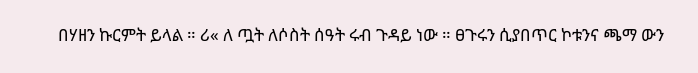በሃዘን ኩርምት ይላል ። ሪ« ለ ጧት ለሶስት ሰዓት ሩብ ጉዳይ ነው ። ፀጉሩን ሲያበጥር ኮቱንና ጫማ ውን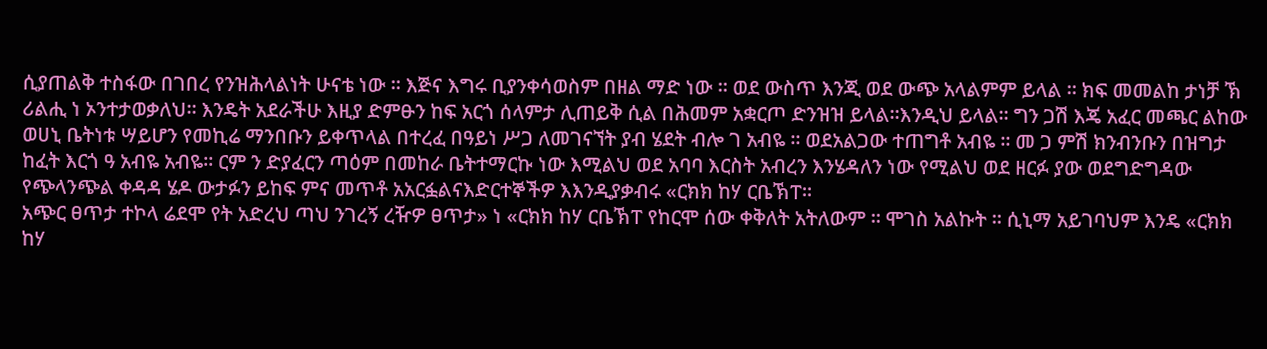ሲያጠልቅ ተስፋው በገበረ የንዝሕላልነት ሁናቴ ነው ። እጅና እግሩ ቢያንቀሳወስም በዘል ማድ ነው ። ወደ ውስጥ እንጂ ወደ ውጭ አላልምም ይላል ። ክፍ መመልከ ታነቻ ኽ ሪልሒ ነ ኦንተታወቃለህ። እንዴት አደራችሁ እዚያ ድምፁን ከፍ አርጎ ሰላምታ ሊጠይቅ ሲል በሕመም አቋርጦ ድንዝዝ ይላል።እንዲህ ይላል። ግን ጋሽ እጄ አፈር መጫር ልከው ወሀኒ ቤትነቱ ሣይሆን የመኪሬ ማንበቡን ይቀጥላል በተረፈ በዓይነ ሥጋ ለመገናኘት ያብ ሄደት ብሎ ገ አብዬ ። ወደአልጋው ተጠግቶ አብዬ ። መ ጋ ምሽ ክንብንቡን በዝግታ ከፈት እርጎ ዓ አብዬ አብዬ። ርም ን ድያፈርን ጣዕም በመከራ ቤትተማርኩ ነው እሚልህ ወደ አባባ እርስት አብረን እንሄዳለን ነው የሚልህ ወደ ዘርፉ ያው ወደግድግዳው የጭላንጭል ቀዳዳ ሄዶ ውታፉን ይከፍ ምና መጥቶ አአርፏልናእድርተኞችዎ እእንዲያቃብሩ «ርክክ ከሃ ርቤኽፐ።
አጭር ፀጥታ ተኮላ ሬደሞ የት አድረህ ጣህ ንገረኝ ረዥዎ ፀጥታ» ነ «ርክክ ከሃ ርቤኽፐ የከርሞ ሰው ቀቅለት አትለውም ። ሞገስ አልኩት ። ሲኒማ አይገባህም እንዴ «ርክክ ከሃ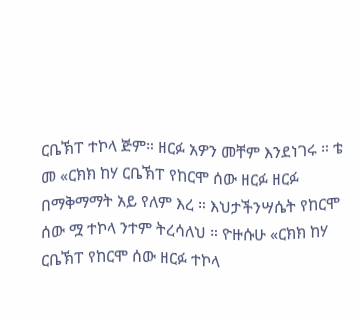ርቤኽፐ ተኮላ ጅም። ዘርፉ አዎን መቸም እንደነገሩ ። ቴ መ «ርክክ ከሃ ርቤኽፐ የከርሞ ሰው ዘርፉ ዘርፉ በማቅማማት አይ የለም እረ ። እህታችንሣሴት የከርሞ ሰው ሟ ተኮላ ንተም ትረሳለህ ። ዮዙሱሁ «ርክክ ከሃ ርቤኽፐ የከርሞ ሰው ዘርፉ ተኮላ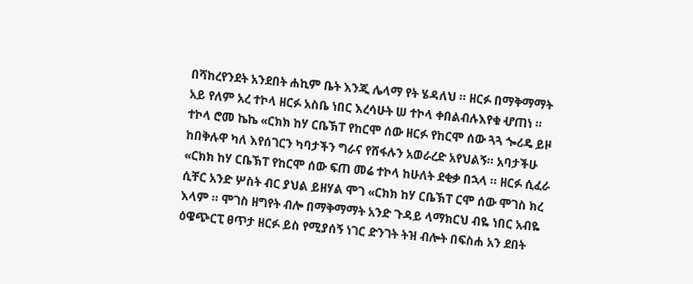በሻከረየንደት አንደበት ሐኪም ቤት እንጂ ሌላማ የት ሄዳለህ ። ዘርፉ በማቅማማት አይ የለም አረ ተኮላ ዘርፉ አስቤ ነበር እረሳሁት ሠ ተኮላ ቀበልብሉእየቁ ሇጠነ ። ተኮላ ሮመ ኬኬ «ርክክ ከሃ ርቤኽፐ የከርሞ ሰው ዘርፉ የከርሞ ሰው ጓጓ ጐሪዴ ይዞ ከበቅሉዋ ካለ እየሰገርን ካባታችን ግራና የሸፋሉን አወራረድ አየህልኝ። አባታችሁ «ርክክ ከሃ ርቤኽፐ የከርሞ ሰው ፍጠ መሬ ተኮላ ከሁለት ደቂቃ በኋላ ። ዘርፉ ሲፈራ ሲቸር አንድ ሦስት ብር ያህል ይዘሃል ሞገ «ርክክ ከሃ ርቤኽፐ ርሞ ሰው ሞገስ ክረ እላም ። ሞገስ ዘግየት ብሎ በማቅማማት አንድ ጉዳይ ላማክርህ ብዬ ነበር አብዬ ዕዌጭርፒ ፀጥታ ዘርፉ ይስ የሚያሰኝ ነገር ድንገት ትዝ ብሎት በፍስሐ አን ደበት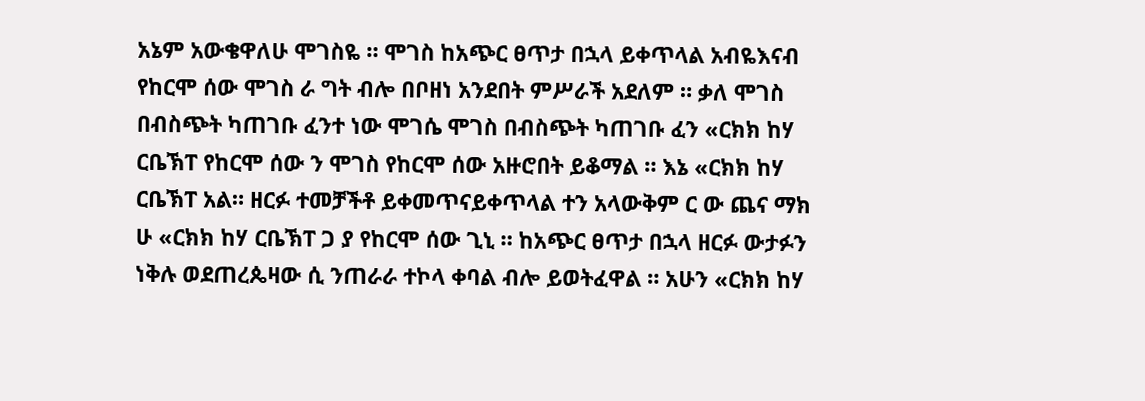አኔም አውቄዋለሁ ሞገስዬ ። ሞገስ ከአጭር ፀጥታ በኋላ ይቀጥላል አብዬእናብ የከርሞ ሰው ሞገስ ራ ግት ብሎ በቦዘነ አንደበት ምሥራች አደለም ። ቃለ ሞገስ በብስጭት ካጠገቡ ፈንተ ነው ሞገሴ ሞገስ በብስጭት ካጠገቡ ፈን «ርክክ ከሃ ርቤኽፐ የከርሞ ሰው ን ሞገስ የከርሞ ሰው አዙሮበት ይቆማል ። እኔ «ርክክ ከሃ ርቤኽፐ አል። ዘርፉ ተመቻችቶ ይቀመጥናይቀጥላል ተን አላውቅም ር ው ጨና ማክ ሁ «ርክክ ከሃ ርቤኽፐ ጋ ያ የከርሞ ሰው ጊኒ ። ከአጭር ፀጥታ በኋላ ዘርፉ ውታፉን ነቅሉ ወደጠረጴዛው ሲ ንጠራራ ተኮላ ቀባል ብሎ ይወትፈዋል ። አሁን «ርክክ ከሃ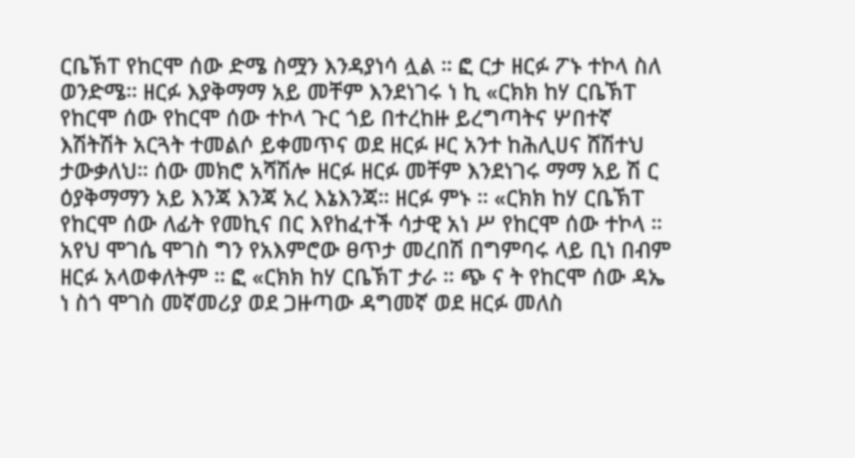ርቤኽፐ የከርሞ ሰው ድሜ ስሟን እንዳያነሳ ሏል ። ፎ ርታ ዘርፉ ፖኑ ተኮላ ስለ ወንድሜ። ዘርፉ እያቅማማ አይ መቸም እንደነገሩ ነ ኪ «ርክክ ከሃ ርቤኽፐ የከርሞ ሰው የከርሞ ሰው ተኮላ ጉር ጎይ በተረከዙ ይረግጣትና ሦበተኛ እሽትሽት አርጓት ተመልሶ ይቀመጥና ወደ ዘርፉ ዞር አንተ ከሕሊሀና ሸሽተህ ታውቃለህ። ሰው መክሮ አሻሽሎ ዘርፉ ዘርፉ መቸም እንደነገሩ ማማ አይ ሽ ር ዕያቅማማን አይ እንጃ እንጃ አረ እኔእንጃ። ዘርፉ ምኑ ። «ርክክ ከሃ ርቤኽፐ የከርሞ ሰው ለፊት የመኪና በር እየከፈተች ሳታዊ አነ ሥ የከርሞ ሰው ተኮላ ። አየህ ሞገሴ ሞገስ ግን የአእምሮው ፀጥታ መረበሽ በግምባሩ ላይ ቢነ በብም ዘርፉ አላወቀለትም ። ፎ «ርክክ ከሃ ርቤኽፐ ታራ ። ጭ ና ት የከርሞ ሰው ዳኤ ነ ስጎ ሞገስ መኛመሪያ ወደ ጋዙጣው ዳግመኛ ወደ ዘርፉ መለስ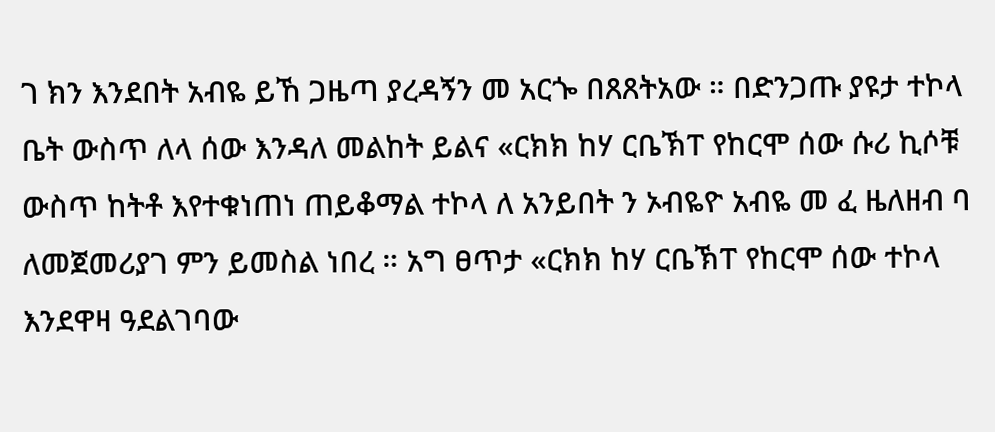ገ ክን እንደበት አብዬ ይኸ ጋዜጣ ያረዳኝን መ አርጐ በጸጸትአው ። በድንጋጡ ያዩታ ተኮላ ቤት ውስጥ ለላ ሰው እንዳለ መልከት ይልና «ርክክ ከሃ ርቤኽፐ የከርሞ ሰው ሱሪ ኪሶቹ ውስጥ ከትቶ እየተቁነጠነ ጠይቆማል ተኮላ ለ አንይበት ን ኦብዬዮ አብዬ መ ፈ ዜለዘብ ባ ለመጀመሪያገ ምን ይመስል ነበረ ። አግ ፀጥታ «ርክክ ከሃ ርቤኽፐ የከርሞ ሰው ተኮላ እንደዋዛ ዓደልገባው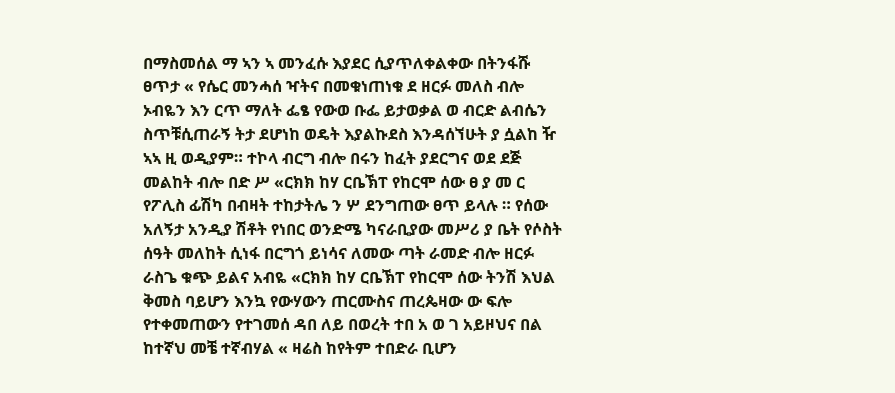በማስመሰል ማ ኣን ኣ መንፈሱ እያደር ሲያጥለቀልቀው በትንፋሹ ፀጥታ « የሴር መንሓሰ ዣትና በመቁነጠነቁ ደ ዘርፉ መለስ ብሎ ኦብዬን እን ርጥ ማለት ፌፄ የውወ ቡፌ ይታወቃል ወ ብርድ ልብሴን ስጥቹሲጠራኝ ትታ ደሆነከ ወዴት እያልኩደስ እንዳሰኘሁት ያ ሷልከ ዥ ኣኣ ዚ ወዲያም። ተኮላ ብርግ ብሎ በሩን ከፈት ያደርግና ወደ ደጅ መልከት ብሎ በድ ሥ «ርክክ ከሃ ርቤኽፐ የከርሞ ሰው ፀ ያ መ ር የፖሊስ ፊሽካ በብዛት ተከታትሌ ን ሦ ደንግጠው ፀጥ ይላሉ ። የሰው አለኝታ አንዲያ ሽቶት የነበር ወንድሜ ካናራቢያው መሥሪ ያ ቤት የሶስት ሰዓት መለከት ሲነፋ በርግጎ ይነሳና ለመው ጣት ራመድ ብሎ ዘርፉ ራስጌ ቁጭ ይልና አብዬ «ርክክ ከሃ ርቤኽፐ የከርሞ ሰው ትንሽ እህል ቅመስ ባይሆን እንኳ የውሃውን ጠርሙስና ጠረጴዛው ው ፍሎ የተቀመጠውን የተገመሰ ዳበ ለይ በወረት ተበ አ ወ ገ አይዞህና በል ከተኛህ መቼ ተኛብሃል « ዛሬስ ከየትም ተበድራ ቢሆን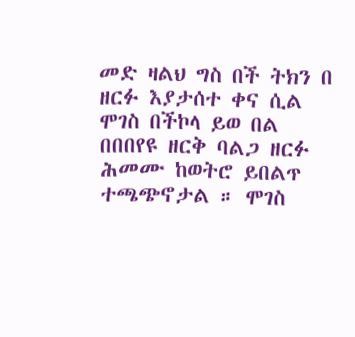መድ ዛልህ ግስ በች ትክን በ ዘርፉ እያታሰተ ቀና ሲል ሞገስ በችኮላ ይወ በል በበበየዩ ዘርቅ ባልጋ ዘርፉ ሕመሙ ከወትሮ ይበልጥ ተጫጭኖታል ። ሞገስ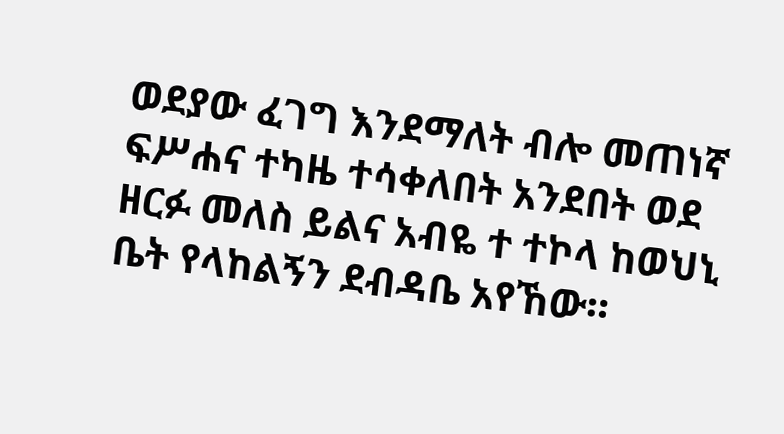ወደያው ፈገግ እንደማለት ብሎ መጠነኛ ፍሥሐና ተካዜ ተሳቀለበት አንደበት ወደ ዘርፉ መለስ ይልና አብዬ ተ ተኮላ ከወህኒ ቤት የላከልኝን ደብዳቤ አየኸው።